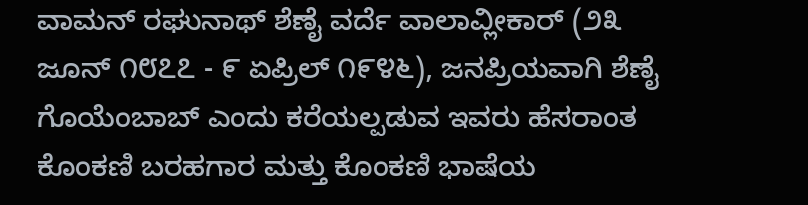ವಾಮನ್ ರಘುನಾಥ್ ಶೆಣೈ ವರ್ದೆ ವಾಲಾವ್ಲೀಕಾರ್ (೨೩ ಜೂನ್ ೧೮೭೭ - ೯ ಏಪ್ರಿಲ್ ೧೯೪೬), ಜನಪ್ರಿಯವಾಗಿ ಶೆಣೈ ಗೊಯೆಂಬಾಬ್ ಎಂದು ಕರೆಯಲ್ಪಡುವ ಇವರು ಹೆಸರಾಂತ ಕೊಂಕಣಿ ಬರಹಗಾರ ಮತ್ತು ಕೊಂಕಣಿ ಭಾಷೆಯ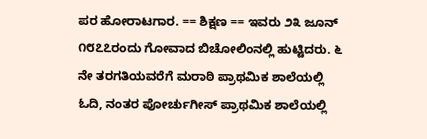ಪರ ಹೋರಾಟಗಾರ. == ಶಿಕ್ಷಣ == ಇವರು ೨೩ ಜೂನ್ ೧೮೭೭ರಂದು ಗೋವಾದ ಬಿಚೋಲಿಂನಲ್ಲಿ ಹುಟ್ಟಿದರು. ೬ ನೇ ತರಗತಿಯವರೆಗೆ ಮರಾಠಿ ಪ್ರಾಥಮಿಕ ಶಾಲೆಯಲ್ಲಿ ಓದಿ, ನಂತರ ಪೋರ್ಚುಗೀಸ್ ಪ್ರಾಥಮಿಕ ಶಾಲೆಯಲ್ಲಿ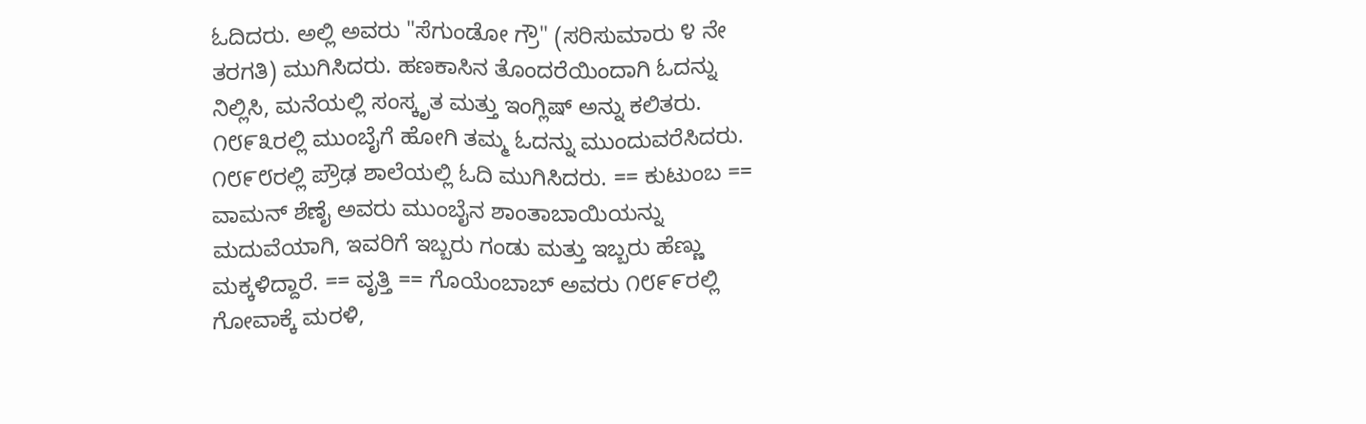ಓದಿದರು. ಅಲ್ಲಿ ಅವರು "ಸೆಗುಂಡೋ ಗ್ರೌ" (ಸರಿಸುಮಾರು ೪ ನೇ ತರಗತಿ) ಮುಗಿಸಿದರು. ಹಣಕಾಸಿನ ತೊಂದರೆಯಿಂದಾಗಿ ಓದನ್ನು ನಿಲ್ಲಿಸಿ, ಮನೆಯಲ್ಲಿ ಸಂಸ್ಕೃತ ಮತ್ತು ಇಂಗ್ಲಿಷ್ ಅನ್ನು ಕಲಿತರು. ೧೮೯೩ರಲ್ಲಿ ಮುಂಬೈಗೆ ಹೋಗಿ ತಮ್ಮ ಓದನ್ನು ಮುಂದುವರೆಸಿದರು. ೧೮೯೮ರಲ್ಲಿ ಪ್ರೌಢ ಶಾಲೆಯಲ್ಲಿ ಓದಿ ಮುಗಿಸಿದರು. == ಕುಟುಂಬ == ವಾಮನ್ ಶೆಣೈ ಅವರು ಮುಂಬೈನ ಶಾಂತಾಬಾಯಿಯನ್ನು ಮದುವೆಯಾಗಿ, ಇವರಿಗೆ ಇಬ್ಬರು ಗಂಡು ಮತ್ತು ಇಬ್ಬರು ಹೆಣ್ಣು ಮಕ್ಕಳಿದ್ದಾರೆ. == ವೃತ್ತಿ == ಗೊಯೆಂಬಾಬ್ ಅವರು ೧೮೯೯ರಲ್ಲಿ ಗೋವಾಕ್ಕೆ ಮರಳಿ,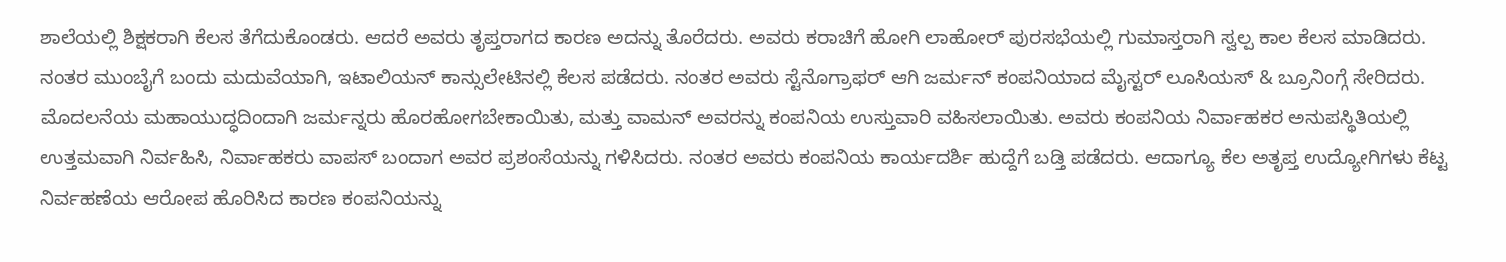ಶಾಲೆಯಲ್ಲಿ ಶಿಕ್ಷಕರಾಗಿ ಕೆಲಸ ತೆಗೆದುಕೊಂಡರು. ಆದರೆ ಅವರು ತೃಪ್ತರಾಗದ ಕಾರಣ ಅದನ್ನು ತೊರೆದರು. ಅವರು ಕರಾಚಿಗೆ ಹೋಗಿ ಲಾಹೋರ್ ಪುರಸಭೆಯಲ್ಲಿ ಗುಮಾಸ್ತರಾಗಿ ಸ್ವಲ್ಪ ಕಾಲ ಕೆಲಸ ಮಾಡಿದರು. ನಂತರ ಮುಂಬೈಗೆ ಬಂದು ಮದುವೆಯಾಗಿ, ಇಟಾಲಿಯನ್ ಕಾನ್ಸುಲೇಟಿನಲ್ಲಿ ಕೆಲಸ ಪಡೆದರು. ನಂತರ ಅವರು ಸ್ಟೆನೊಗ್ರಾಫರ್ ಆಗಿ ಜರ್ಮನ್ ಕಂಪನಿಯಾದ ಮೈಸ್ಟರ್ ಲೂಸಿಯಸ್ & ಬ್ರೂನಿಂಗ್ಗೆ ಸೇರಿದರು. ಮೊದಲನೆಯ ಮಹಾಯುದ್ಧದಿಂದಾಗಿ ಜರ್ಮನ್ನರು ಹೊರಹೋಗಬೇಕಾಯಿತು, ಮತ್ತು ವಾಮನ್ ಅವರನ್ನು ಕಂಪನಿಯ ಉಸ್ತುವಾರಿ ವಹಿಸಲಾಯಿತು. ಅವರು ಕಂಪನಿಯ ನಿರ್ವಾಹಕರ ಅನುಪಸ್ಥಿತಿಯಲ್ಲಿ ಉತ್ತಮವಾಗಿ ನಿರ್ವಹಿಸಿ, ನಿರ್ವಾಹಕರು ವಾಪಸ್ ಬಂದಾಗ ಅವರ ಪ್ರಶಂಸೆಯನ್ನು ಗಳಿಸಿದರು. ನಂತರ ಅವರು ಕಂಪನಿಯ ಕಾರ್ಯದರ್ಶಿ ಹುದ್ದೆಗೆ ಬಡ್ತಿ ಪಡೆದರು. ಆದಾಗ್ಯೂ ಕೆಲ ಅತೃಪ್ತ ಉದ್ಯೋಗಿಗಳು ಕೆಟ್ಟ ನಿರ್ವಹಣೆಯ ಆರೋಪ ಹೊರಿಸಿದ ಕಾರಣ ಕಂಪನಿಯನ್ನು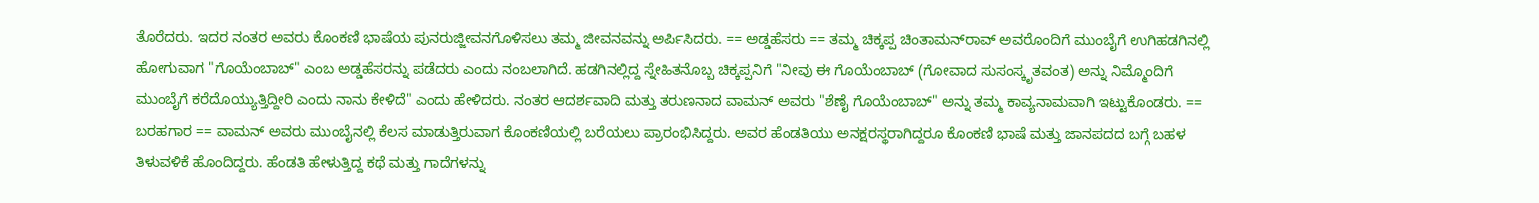ತೊರೆದರು. ಇದರ ನಂತರ ಅವರು ಕೊಂಕಣಿ ಭಾಷೆಯ ಪುನರುಜ್ಜೀವನಗೊಳಿಸಲು ತಮ್ಮ ಜೀವನವನ್ನು ಅರ್ಪಿಸಿದರು. == ಅಡ್ಡಹೆಸರು == ತಮ್ಮ ಚಿಕ್ಕಪ್ಪ ಚಿಂತಾಮನ್‌ರಾವ್ ಅವರೊಂದಿಗೆ ಮುಂಬೈಗೆ ಉಗಿಹಡಗಿನಲ್ಲಿ ಹೋಗುವಾಗ "ಗೊಯೆಂಬಾಬ್" ಎಂಬ ಅಡ್ಡಹೆಸರನ್ನು ಪಡೆದರು ಎಂದು ನಂಬಲಾಗಿದೆ. ಹಡಗಿನಲ್ಲಿದ್ದ ಸ್ನೇಹಿತನೊಬ್ಬ ಚಿಕ್ಕಪ್ಪನಿಗೆ "ನೀವು ಈ ಗೊಯೆಂಬಾಬ್ (ಗೋವಾದ ಸುಸಂಸ್ಕೃತವಂತ) ಅನ್ನು ನಿಮ್ಮೊಂದಿಗೆ ಮುಂಬೈಗೆ ಕರೆದೊಯ್ಯುತ್ತಿದ್ದೀರಿ ಎಂದು ನಾನು ಕೇಳಿದೆ" ಎಂದು ಹೇಳಿದರು. ನಂತರ ಆದರ್ಶವಾದಿ ಮತ್ತು ತರುಣನಾದ ವಾಮನ್ ಅವರು "ಶೆಣೈ ಗೊಯೆಂಬಾಬ್" ಅನ್ನು ತಮ್ಮ ಕಾವ್ಯನಾಮವಾಗಿ ಇಟ್ಟುಕೊಂಡರು. == ಬರಹಗಾರ == ವಾಮನ್ ಅವರು ಮುಂಬೈನಲ್ಲಿ ಕೆಲಸ ಮಾಡುತ್ತಿರುವಾಗ ಕೊಂಕಣಿಯಲ್ಲಿ ಬರೆಯಲು ಪ್ರಾರಂಭಿಸಿದ್ದರು. ಅವರ ಹೆಂಡತಿಯು ಅನಕ್ಷರಸ್ಥರಾಗಿದ್ದರೂ ಕೊಂಕಣಿ ಭಾಷೆ ಮತ್ತು ಜಾನಪದದ ಬಗ್ಗೆ ಬಹಳ ತಿಳುವಳಿಕೆ ಹೊಂದಿದ್ದರು. ಹೆಂಡತಿ ಹೇಳುತ್ತಿದ್ದ ಕಥೆ ಮತ್ತು ಗಾದೆಗಳನ್ನು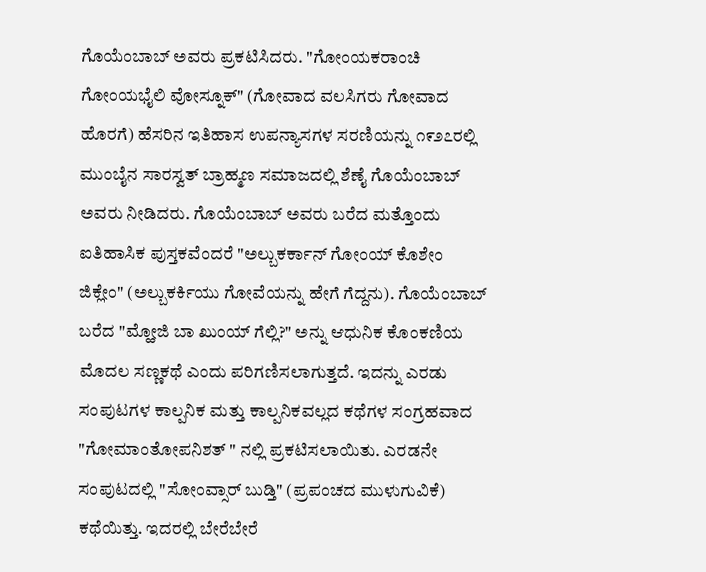ಗೊಯೆಂಬಾಬ್ ಅವರು ಪ್ರಕಟಿಸಿದರು. "ಗೋಂಯಕರಾಂಚಿ ಗೋಂಯಭೈಲಿ ವೋಸ್ನೂಕ್" (ಗೋವಾದ ವಲಸಿಗರು ಗೋವಾದ ಹೊರಗೆ) ಹೆಸರಿನ ಇತಿಹಾಸ ಉಪನ್ಯಾಸಗಳ ಸರಣಿಯನ್ನು ೧೯೨೭ರಲ್ಲಿ ಮುಂಬೈನ ಸಾರಸ್ವತ್ ಬ್ರಾಹ್ಮಣ ಸಮಾಜದಲ್ಲಿ ಶೆಣೈ ಗೊಯೆಂಬಾಬ್ ಅವರು ನೀಡಿದರು. ಗೊಯೆಂಬಾಬ್ ಅವರು ಬರೆದ ಮತ್ತೊಂದು ಐತಿಹಾಸಿಕ ಪುಸ್ತಕವೆಂದರೆ "ಅಲ್ಬುಕರ್ಕಾನ್ ಗೋಂಯ್ ಕೊಶೇಂ ಜಿಕ್ಲೇಂ" (ಅಲ್ಬುಕರ್ಕಿಯು ಗೋವೆಯನ್ನು ಹೇಗೆ ಗೆದ್ದನು). ಗೊಯೆಂಬಾಬ್ ಬರೆದ "ಮ್ಹೋಜಿ ಬಾ ಖುಂಯ್ ಗೆಲ್ಲಿ?" ಅನ್ನು ಆಧುನಿಕ ಕೊಂಕಣಿಯ ಮೊದಲ ಸಣ್ಣಕಥೆ ಎಂದು ಪರಿಗಣಿಸಲಾಗುತ್ತದೆ. ಇದನ್ನು ಎರಡು ಸಂಪುಟಗಳ ಕಾಲ್ಪನಿಕ ಮತ್ತು ಕಾಲ್ಪನಿಕವಲ್ಲದ ಕಥೆಗಳ ಸಂಗ್ರಹವಾದ "ಗೋಮಾಂತೋಪನಿಶತ್ " ನಲ್ಲಿ ಪ್ರಕಟಿಸಲಾಯಿತು. ಎರಡನೇ ಸಂಪುಟದಲ್ಲಿ "ಸೋಂವ್ಸಾರ್ ಬುಡ್ತಿ" (ಪ್ರಪಂಚದ ಮುಳುಗುವಿಕೆ) ಕಥೆಯಿತ್ತು. ಇದರಲ್ಲಿ ಬೇರೆಬೇರೆ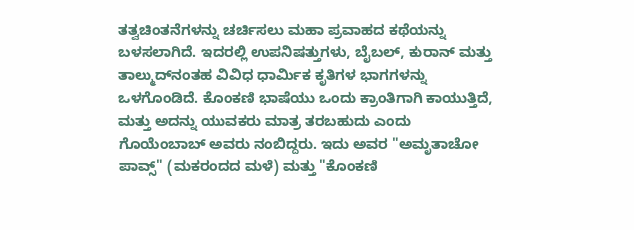ತತ್ವಚಿಂತನೆಗಳನ್ನು ಚರ್ಚಿಸಲು ಮಹಾ ಪ್ರವಾಹದ ಕಥೆಯನ್ನು ಬಳಸಲಾಗಿದೆ. ಇದರಲ್ಲಿ ಉಪನಿಷತ್ತುಗಳು, ಬೈಬಲ್, ಕುರಾನ್ ಮತ್ತು ತಾಲ್ಮುದ್‌ನಂತಹ ವಿವಿಧ ಧಾರ್ಮಿಕ ಕೃತಿಗಳ ಭಾಗಗಳನ್ನು ಒಳಗೊಂಡಿದೆ. ಕೊಂಕಣಿ ಭಾಷೆಯು ಒಂದು ಕ್ರಾಂತಿಗಾಗಿ ಕಾಯುತ್ತಿದೆ, ಮತ್ತು ಅದನ್ನು ಯುವಕರು ಮಾತ್ರ ತರಬಹುದು ಎಂದು ಗೊಯೆಂಬಾಬ್ ಅವರು ನಂಬಿದ್ದರು. ಇದು ಅವರ "ಅಮೃತಾಚೋ ಪಾವ್ಸ್" (ಮಕರಂದದ ಮಳೆ) ಮತ್ತು "ಕೊಂಕಣಿ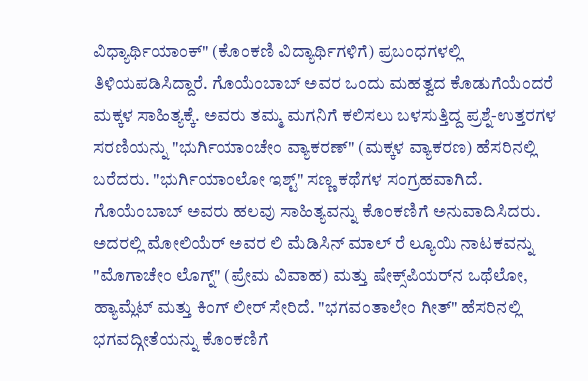ವಿಧ್ಯಾರ್ಥಿಯಾಂಕ್" (ಕೊಂಕಣಿ ವಿದ್ಯಾರ್ಥಿಗಳಿಗೆ) ಪ್ರಬಂಧಗಳಲ್ಲಿ ತಿಳಿಯಪಡಿಸಿದ್ದಾರೆ. ಗೊಯೆಂಬಾಬ್ ಅವರ ಒಂದು ಮಹತ್ವದ ಕೊಡುಗೆಯೆಂದರೆ ಮಕ್ಕಳ ಸಾಹಿತ್ಯಕ್ಕೆ. ಅವರು ತಮ್ಮ ಮಗನಿಗೆ ಕಲಿಸಲು ಬಳಸುತ್ತಿದ್ದ ಪ್ರಶ್ನೆ-ಉತ್ತರಗಳ ಸರಣಿಯನ್ನು "ಭುರ್ಗಿಯಾಂಚೇಂ ವ್ಯಾಕರಣ್" (ಮಕ್ಕಳ ವ್ಯಾಕರಣ) ಹೆಸರಿನಲ್ಲಿ ಬರೆದರು. "ಭುರ್ಗಿಯಾಂಲೋ ಇಶ್ಟ್" ಸಣ್ಣ ಕಥೆಗಳ ಸಂಗ್ರಹವಾಗಿದೆ. ಗೊಯೆಂಬಾಬ್ ಅವರು ಹಲವು ಸಾಹಿತ್ಯವನ್ನು ಕೊಂಕಣಿಗೆ ಅನುವಾದಿಸಿದರು. ಅದರಲ್ಲಿ ಮೋಲಿಯೆರ್ ಅವರ ಲಿ ಮೆಡಿಸಿನ್ ಮಾಲ್ ರೆ ಲ್ಯೂಯಿ ನಾಟಕವನ್ನು "ಮೊಗಾಚೇಂ ಲೊಗ್ನ್" (ಪ್ರೇಮ ವಿವಾಹ) ಮತ್ತು ಷೇಕ್ಸ್‌ಪಿಯರ್‌ನ ಒಥೆಲೋ, ಹ್ಯಾಮ್ಲೆಟ್ ಮತ್ತು ಕಿಂಗ್ ಲೀರ್ ಸೇರಿದೆ. "ಭಗವಂತಾಲೇಂ ಗೀತ್" ಹೆಸರಿನಲ್ಲಿ ಭಗವದ್ಗೀತೆಯನ್ನು ಕೊಂಕಣಿಗೆ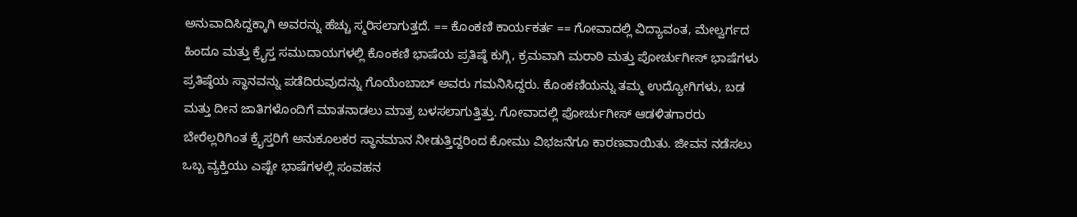ಅನುವಾದಿಸಿದ್ದಕ್ಕಾಗಿ ಅವರನ್ನು ಹೆಚ್ಚು ಸ್ಮರಿಸಲಾಗುತ್ತದೆ. == ಕೊಂಕಣಿ ಕಾರ್ಯಕರ್ತ == ಗೋವಾದಲ್ಲಿ ವಿದ್ಯಾವಂತ, ಮೇಲ್ವರ್ಗದ ಹಿಂದೂ ಮತ್ತು ಕ್ರೈಸ್ತ ಸಮುದಾಯಗಳಲ್ಲಿ ಕೊಂಕಣಿ ಭಾಷೆಯ ಪ್ರತಿಷ್ಠೆ ಕುಗ್ಗಿ, ಕ್ರಮವಾಗಿ ಮರಾಠಿ ಮತ್ತು ಪೋರ್ಚುಗೀಸ್ ಭಾಷೆಗಳು ಪ್ರತಿಷ್ಠೆಯ ಸ್ಥಾನವನ್ನು ಪಡೆದಿರುವುದನ್ನು ಗೊಯೆಂಬಾಬ್ ಅವರು ಗಮನಿಸಿದ್ದರು. ಕೊಂಕಣಿಯನ್ನು ತಮ್ಮ ಉದ್ಯೋಗಿಗಳು, ಬಡ ಮತ್ತು ದೀನ ಜಾತಿಗಳೊಂದಿಗೆ ಮಾತನಾಡಲು ಮಾತ್ರ ಬಳಸಲಾಗುತ್ತಿತ್ತು. ಗೋವಾದಲ್ಲಿ ಪೋರ್ಚುಗೀಸ್ ಆಡಳಿತಗಾರರು ಬೇರೆಲ್ಲರಿಗಿಂತ ಕ್ರೈಸ್ತರಿಗೆ ಅನುಕೂಲಕರ ಸ್ಥಾನಮಾನ ನೀಡುತ್ತಿದ್ದರಿಂದ ಕೋಮು ವಿಭಜನೆಗೂ ಕಾರಣವಾಯಿತು. ಜೀವನ ನಡೆಸಲು ಒಬ್ಬ ವ್ಯಕ್ತಿಯು ಎಷ್ಟೇ ಭಾಷೆಗಳಲ್ಲಿ ಸಂವಹನ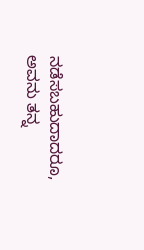ನಡೆಸಬಹುದಾದರೂ, ಅವನು ತನ್ನ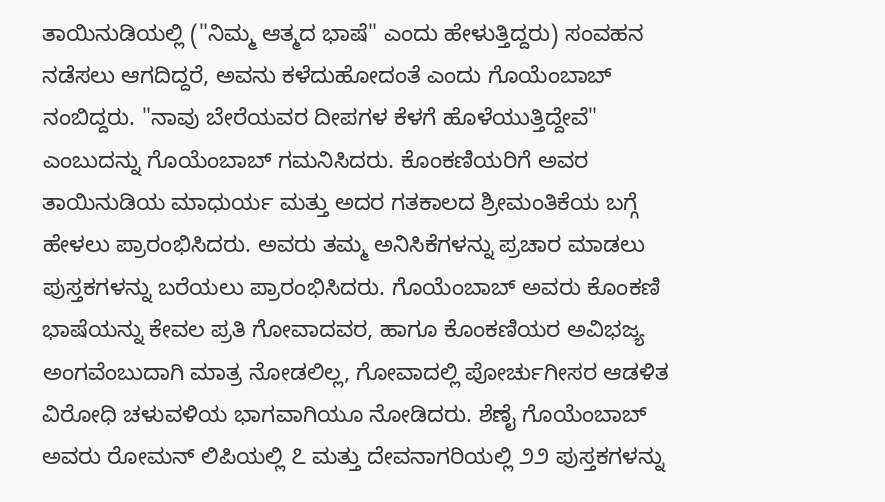ತಾಯಿನುಡಿಯಲ್ಲಿ ("ನಿಮ್ಮ ಆತ್ಮದ ಭಾಷೆ" ಎಂದು ಹೇಳುತ್ತಿದ್ದರು) ಸಂವಹನ ನಡೆಸಲು ಆಗದಿದ್ದರೆ, ಅವನು ಕಳೆದುಹೋದಂತೆ ಎಂದು ಗೊಯೆಂಬಾಬ್ ನಂಬಿದ್ದರು. "ನಾವು ಬೇರೆಯವರ ದೀಪಗಳ ಕೆಳಗೆ ಹೊಳೆಯುತ್ತಿದ್ದೇವೆ" ಎಂಬುದನ್ನು ಗೊಯೆಂಬಾಬ್ ಗಮನಿಸಿದರು. ಕೊಂಕಣಿಯರಿಗೆ ಅವರ ತಾಯಿನುಡಿಯ ಮಾಧುರ್ಯ ಮತ್ತು ಅದರ ಗತಕಾಲದ ಶ್ರೀಮಂತಿಕೆಯ ಬಗ್ಗೆ ಹೇಳಲು ಪ್ರಾರಂಭಿಸಿದರು. ಅವರು ತಮ್ಮ ಅನಿಸಿಕೆಗಳನ್ನು ಪ್ರಚಾರ ಮಾಡಲು ಪುಸ್ತಕಗಳನ್ನು ಬರೆಯಲು ಪ್ರಾರಂಭಿಸಿದರು. ಗೊಯೆಂಬಾಬ್ ಅವರು ಕೊಂಕಣಿ ಭಾಷೆಯನ್ನು ಕೇವಲ ಪ್ರತಿ ಗೋವಾದವರ, ಹಾಗೂ ಕೊಂಕಣಿಯರ ಅವಿಭಜ್ಯ ಅಂಗವೆಂಬುದಾಗಿ ಮಾತ್ರ ನೋಡಲಿಲ್ಲ, ಗೋವಾದಲ್ಲಿ ಪೋರ್ಚುಗೀಸರ ಆಡಳಿತ ವಿರೋಧಿ ಚಳುವಳಿಯ ಭಾಗವಾಗಿಯೂ ನೋಡಿದರು. ಶೆಣೈ ಗೊಯೆಂಬಾಬ್ ಅವರು ರೋಮನ್ ಲಿಪಿಯಲ್ಲಿ ೭ ಮತ್ತು ದೇವನಾಗರಿಯಲ್ಲಿ ೨೨ ಪುಸ್ತಕಗಳನ್ನು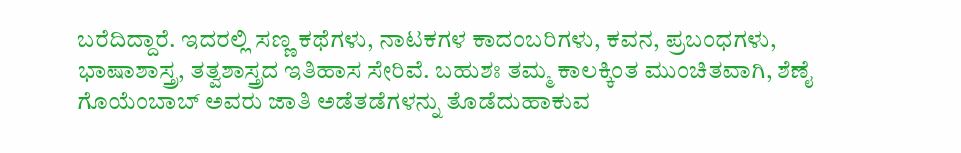ಬರೆದಿದ್ದಾರೆ. ಇದರಲ್ಲಿ ಸಣ್ಣ ಕಥೆಗಳು, ನಾಟಕಗಳ ಕಾದಂಬರಿಗಳು, ಕವನ, ಪ್ರಬಂಧಗಳು, ಭಾಷಾಶಾಸ್ತ್ರ, ತತ್ವಶಾಸ್ತ್ರದ ಇತಿಹಾಸ ಸೇರಿವೆ. ಬಹುಶಃ ತಮ್ಮ ಕಾಲಕ್ಕಿಂತ ಮುಂಚಿತವಾಗಿ, ಶೆಣೈ ಗೊಯೆಂಬಾಬ್ ಅವರು ಜಾತಿ ಅಡೆತಡೆಗಳನ್ನು ತೊಡೆದುಹಾಕುವ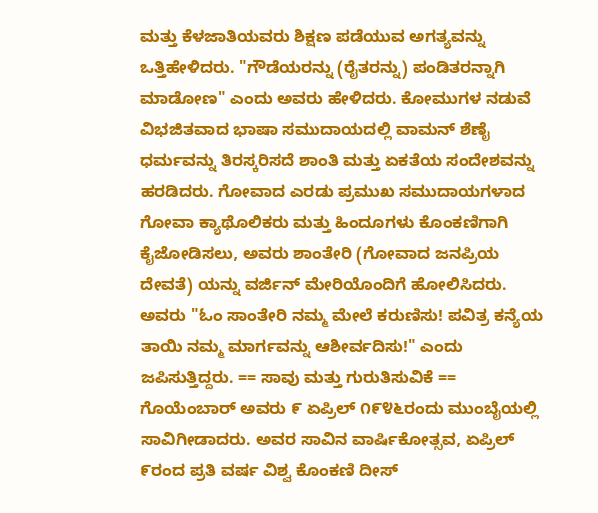ಮತ್ತು ಕೆಳಜಾತಿಯವರು ಶಿಕ್ಷಣ ಪಡೆಯುವ ಅಗತ್ಯವನ್ನು ಒತ್ತಿಹೇಳಿದರು. "ಗೌಡೆಯರನ್ನು (ರೈತರನ್ನು) ಪಂಡಿತರನ್ನಾಗಿ ಮಾಡೋಣ" ಎಂದು ಅವರು ಹೇಳಿದರು. ಕೋಮುಗಳ ನಡುವೆ ವಿಭಜಿತವಾದ ಭಾಷಾ ಸಮುದಾಯದಲ್ಲಿ ವಾಮನ್ ಶೆಣೈ ಧರ್ಮವನ್ನು ತಿರಸ್ಕರಿಸದೆ ಶಾಂತಿ ಮತ್ತು ಏಕತೆಯ ಸಂದೇಶವನ್ನು ಹರಡಿದರು. ಗೋವಾದ ಎರಡು ಪ್ರಮುಖ ಸಮುದಾಯಗಳಾದ ಗೋವಾ ಕ್ಯಾಥೊಲಿಕರು ಮತ್ತು ಹಿಂದೂಗಳು ಕೊಂಕಣಿಗಾಗಿ ಕೈಜೋಡಿಸಲು, ಅವರು ಶಾಂತೇರಿ (ಗೋವಾದ ಜನಪ್ರಿಯ ದೇವತೆ) ಯನ್ನು ವರ್ಜಿನ್ ಮೇರಿಯೊಂದಿಗೆ ಹೋಲಿಸಿದರು. ಅವರು "ಓಂ ಸಾಂತೇರಿ ನಮ್ಮ ಮೇಲೆ ಕರುಣಿಸು! ಪವಿತ್ರ ಕನ್ಯೆಯ ತಾಯಿ ನಮ್ಮ ಮಾರ್ಗವನ್ನು ಆಶೀರ್ವದಿಸು!" ಎಂದು ಜಪಿಸುತ್ತಿದ್ದರು. == ಸಾವು ಮತ್ತು ಗುರುತಿಸುವಿಕೆ == ಗೊಯೆಂಬಾರ್ ಅವರು ೯ ಏಪ್ರಿಲ್ ೧೯೪೬ರಂದು ಮುಂಬೈಯಲ್ಲಿ ಸಾವಿಗೀಡಾದರು. ಅವರ ಸಾವಿನ ವಾರ್ಷಿಕೋತ್ಸವ, ಏಪ್ರಿಲ್ ೯ರಂದ ಪ್ರತಿ ವರ್ಷ ವಿಶ್ವ ಕೊಂಕಣಿ ದೀಸ್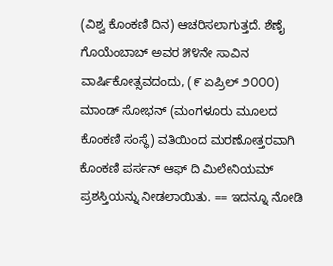(ವಿಶ್ವ ಕೊಂಕಣಿ ದಿನ) ಆಚರಿಸಲಾಗುತ್ತದೆ. ಶೆಣೈ ಗೊಯೆಂಬಾಬ್ ಅವರ ೫೪ನೇ ಸಾವಿನ ವಾರ್ಷಿಕೋತ್ಸವದಂದು, (೯ ಏಪ್ರಿಲ್ ೨೦೦೦) ಮಾಂಡ್ ಸೋಭನ್ (ಮಂಗಳೂರು ಮೂಲದ ಕೊಂಕಣಿ ಸಂಸ್ಥೆ) ವತಿಯಿಂದ ಮರಣೋತ್ತರವಾಗಿ ಕೊಂಕಣಿ ಪರ್ಸನ್ ಆಫ್ ದಿ ಮಿಲೇನಿಯಮ್ ಪ್ರಶಸ್ತಿಯನ್ನು ನೀಡಲಾಯಿತು. == ಇದನ್ನೂ ನೋಡಿ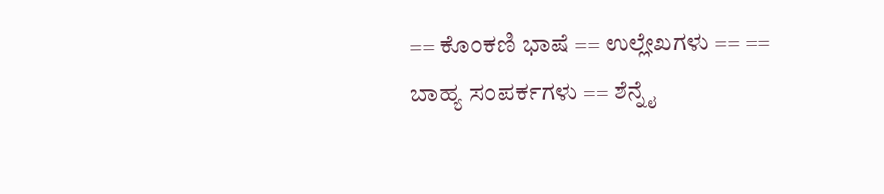== ಕೊಂಕಣಿ ಭಾಷೆ == ಉಲ್ಲೇಖಗಳು == == ಬಾಹ್ಯ ಸಂಪರ್ಕಗಳು == ಶೆನ್ನೈ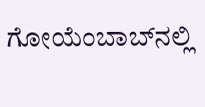ಗೋಯೆಂಬಾಬ್‌ನಲ್ಲಿ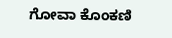ಗೋವಾ ಕೊಂಕಣಿ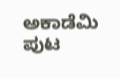ಅಕಾಡೆಮಿ ಪುಟ